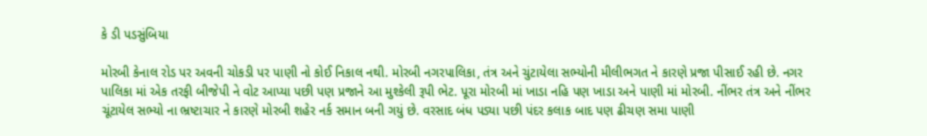કે ડી પડસુંબિયા

મોરબી કેનાલ રોડ પર અવની ચોકડી પર પાણી નો કોઈ નિકાલ નથી. મોરબી નગરપાલિકા, તંત્ર અને ચુંટાયેલા સભ્યોની મીલીભગત ને કારણે પ્રજા પીસાઈ રહી છે. નગર પાલિકા માં એક તરફી બીજેપી ને વોટ આપ્યા પછી પણ પ્રજાને આ મુશ્કેલી રૂપી ભેટ. પૂરા મોરબી માં ખાડા નહિ પણ ખાડા અને પાણી માં મોરબી. નીંભર તંત્ર અને નીંભર ચૂંટાયેલ સભ્યો ના ભ્રષ્ટાચાર ને કારણે મોરબી શહેર નર્ક સમાન બની ગયું છે. વરસાદ બંધ પડ્યા પછી પંદર કલાક બાદ પણ ઢીચણ સમા પાણી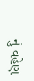નું વહેણ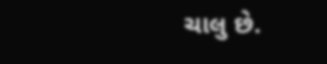ચાલુ છે.